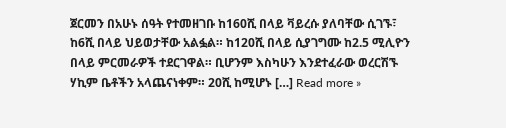ጀርመን በአሁኑ ሰዓት የተመዘገቡ ከ160ሺ በላይ ቫይረሱ ያለባቸው ሲገኙ፣ ከ6ሺ በላይ ህይወታቸው አልፏል። ከ120ሺ በላይ ሲያገግሙ ከ2.5 ሚሊዮን በላይ ምርመራዎች ተደርገዋል። ቢሆንም እስካሁን እንደተፈራው ወረርሽኙ ሃኪም ቤቶችን አላጨናነቀም። 20ሺ ከሚሆኑ […] Read more »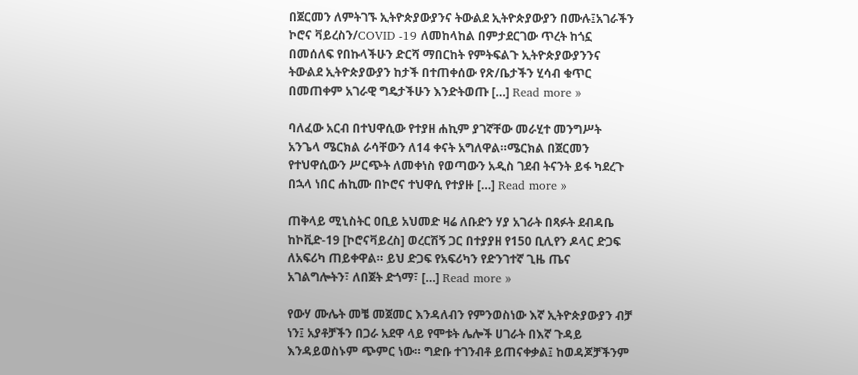በጀርመን ለምትገኙ ኢትዮጵያውያንና ትውልደ ኢትዮጵያውያን በሙሉ፤አገራችን ኮሮና ቫይረስን/COVID -19 ለመከላከል በምታደርገው ጥረት ከጎኗ በመሰለፍ የበኩላችሁን ድርሻ ማበርከት የምትፍልጉ ኢትዮጵያውያንንና ትውልደ ኢትዮጵያውያን ከታች በተጠቀሰው የጽ/ቤታችን ሂሳብ ቁጥር በመጠቀም አገራዊ ግዴታችሁን እንድትወጡ […] Read more »

ባለፈው አርብ በተህዋሲው የተያዘ ሐኪም ያገኛቸው መራሂተ መንግሥት አንጌላ ሜርክል ራሳቸውን ለ14 ቀናት አግለዋል።ሜርክል በጀርመን የተህዋሲውን ሥርጭት ለመቀነስ የወጣውን አዲስ ገደብ ትናንት ይፋ ካደረጉ በኋላ ነበር ሐኪሙ በኮሮና ተህዋሲ የተያዙ […] Read more »

ጠቅላይ ሚኒስትር ዐቢይ አህመድ ዛሬ ለቡድን ሃያ አገራት በጻፉት ደብዳቤ ከኮቪድ-19 [ኮሮናቫይረስ] ወረርሽኝ ጋር በተያያዘ የ150 ቢሊየን ዶላር ድጋፍ ለአፍሪካ ጠይቀዋል። ይህ ድጋፍ የአፍሪካን የድንገተኛ ጊዜ ጤና አገልግሎትን፣ ለበጀት ድጎማ፣ […] Read more »

የውሃ ሙሌት መቼ መጀመር እንዳለብን የምንወስነው እኛ ኢትዮጵያውያን ብቻ ነን፤ አያቶቻችን በጋራ አደዋ ላይ የሞቱት ሌሎች ሀገራት በእኛ ጉዳይ እንዳይወስኑም ጭምር ነው። ግድቡ ተገንብቶ ይጠናቀቃል፤ ከወዳጆቻችንም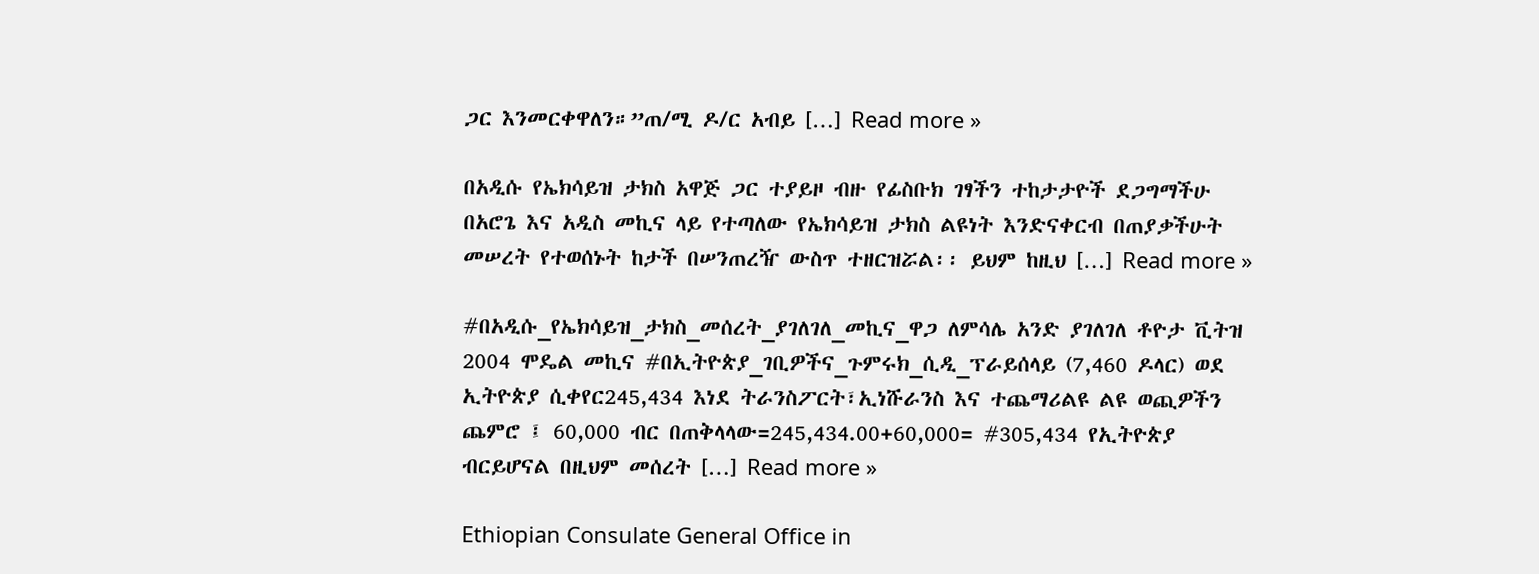ጋር እንመርቀዋለን።”ጠ/ሚ ዶ/ር አብይ […] Read more »

በአዲሱ የኤክሳይዝ ታክስ አዋጅ ጋር ተያይዞ ብዙ የፊስቡክ ገፃችን ተከታታዮች ደጋግማችሁ በአሮጌ እና አዲስ መኪና ላይ የተጣለው የኤክሳይዝ ታክስ ልዩነት እንድናቀርብ በጠያቃችሁት መሠረት የተወሰኑት ከታች በሠንጠረዥ ውስጥ ተዘርዝሯል፡፡ ይህም ከዚህ […] Read more »

#በአዲሱ_የኤክሳይዝ_ታክስ_መሰረት_ያገለገለ_መኪና_ዋጋ ለምሳሌ አንድ ያገለገለ ቶዮታ ቪትዝ 2004 ሞዴል መኪና #በኢትዮጵያ_ገቢዎችና_ጉምሩክ_ሲዲ_ፕራይሰላይ (7,460 ዶላር) ወደ ኢትዮጵያ ሲቀየር245,434 እነደ ትራንስፖርት፣ኢነሹራንስ እና ተጨማሪልዩ ልዩ ወጪዎችን ጨምሮ ፤ 60,000 ብር በጠቅላላው=245,434.00+60,000= #305,434 የኢትዮጵያ ብርይሆናል በዚህም መሰረት […] Read more »

Ethiopian Consulate General Office in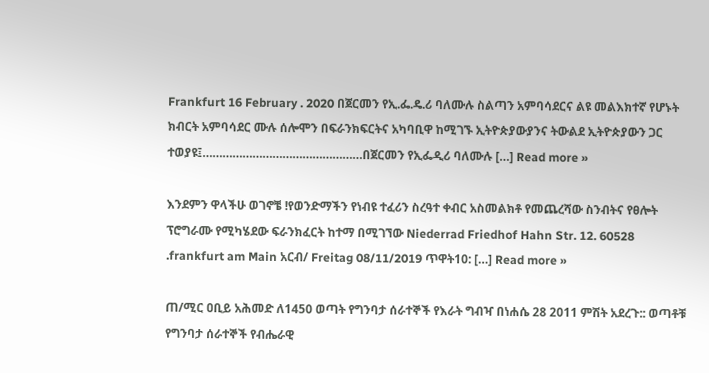Frankfurt 16 February . 2020 በጀርመን የኢ.ፌ.ዴ.ሪ ባለሙሉ ስልጣን አምባሳደርና ልዩ መልእክተኛ የሆኑት ክብርት አምባሳደር ሙሉ ሰሎሞን በፍራንክፍርትና አካባቢዋ ከሚገኙ ኢትዮጵያውያንና ትውልደ ኢትዮጵያውን ጋር ተወያዩ፤…………………………………………በጀርመን የኢፌዲሪ ባለሙሉ […] Read more »

እንደምን ዋላችሁ ወገኖቼ !የወንድማችን የነብዩ ተፈሪን ስረዓተ ቀብር አስመልክቶ የመጨረሻው ስንብትና የፀሎት ፕሮግራሙ የሚካሄደው ፍራንክፈርት ከተማ በሚገኘው Niederrad Friedhof Hahn Str. 12. 60528 .frankfurt am Main አርብ/ Freitag 08/11/2019 ጥዋት10: […] Read more »

ጠ/ሚር ዐቢይ አሕመድ ለ1450 ወጣት የግንባታ ሰራተኞች የእራት ግብዣ በነሐሴ 28 2011 ምሽት አደረጉ:: ወጣቶቹ የግንባታ ሰራተኞች የብሔራዊ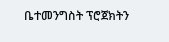ቤተመንግስት ፕሮጀክትን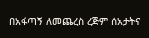በአፋጣኝ ለመጨረስ ረጅም ሰአታትና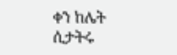ቀን ከሌት ሲታትሩ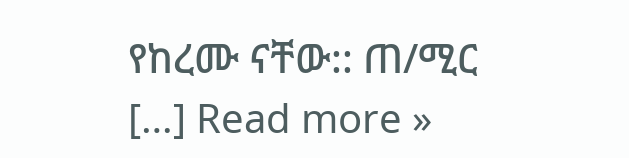የከረሙ ናቸው:: ጠ/ሚር […] Read more »